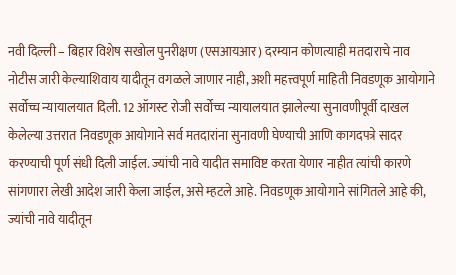नवी दिल्ली – बिहार विशेष सखोल पुनरीक्षण (एसआयआर) दरम्यान कोणत्याही मतदाराचे नाव नोटीस जारी केल्याशिवाय यादीतून वगळले जाणार नाही, अशी महत्त्वपूर्ण माहिती निवडणूक आयोगाने सर्वोच्च न्यायालयात दिली. 12 ऑगस्ट रोजी सर्वोच्च न्यायालयात झालेल्या सुनावणीपूर्वी दाखल केलेल्या उत्तरात निवडणूक आयोगाने सर्व मतदारांना सुनावणी घेण्याची आणि कागदपत्रे सादर करण्याची पूर्ण संधी दिली जाईल. ज्यांची नावे यादीत समाविष्ट करता येणार नाहीत त्यांची कारणे सांगणारा लेखी आदेश जारी केला जाईल, असे म्हटले आहे. निवडणूक आयोगाने सांगितले आहे की, ज्यांची नावे यादीतून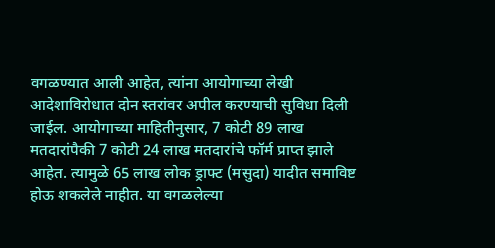वगळण्यात आली आहेत, त्यांना आयोगाच्या लेखी आदेशाविरोधात दोन स्तरांवर अपील करण्याची सुविधा दिली जाईल. आयोगाच्या माहितीनुसार, 7 कोटी 89 लाख मतदारांपैकी 7 कोटी 24 लाख मतदारांचे फॉर्म प्राप्त झाले आहेत. त्यामुळे 65 लाख लोक ड्राफ्ट (मसुदा) यादीत समाविष्ट होऊ शकलेले नाहीत. या वगळलेल्या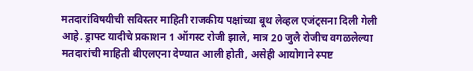मतदारांविषयीची सविस्तर माहिती राजकीय पक्षांच्या बूथ लेव्हल एजंट्सना दिली गेली आहे. ड्राफ्ट यादीचे प्रकाशन 1 ऑगस्ट रोजी झाले, मात्र 20 जुलै रोजीच वगळलेल्या मतदारांची माहिती बीएलएना देण्यात आली होती, असेही आयोगाने स्पष्ट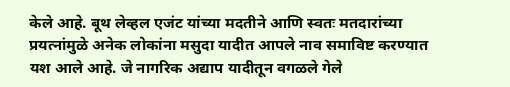केले आहे. बूथ लेव्हल एजंट यांच्या मदतीने आणि स्वतः मतदारांच्या प्रयत्नांमुळे अनेक लोकांना मसुदा यादीत आपले नाव समाविष्ट करण्यात यश आले आहे. जे नागरिक अद्याप यादीतून वगळले गेले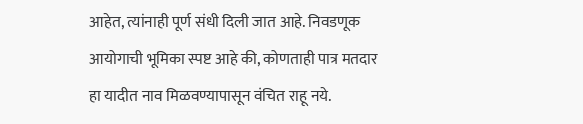आहेत, त्यांनाही पूर्ण संधी दिली जात आहे. निवडणूक आयोगाची भूमिका स्पष्ट आहे की, कोणताही पात्र मतदार हा यादीत नाव मिळवण्यापासून वंचित राहू नये.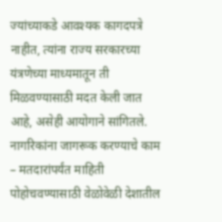ज्यांच्याकडे आवश्यक कागदपत्रे नाहीत, त्यांना राज्य सरकारच्या यंत्रणेच्या माध्यमातून ती मिळवण्यासाठी मदत केली जात आहे, असेही आयोगाने सांगितले. नागरिकांना जागरूक करण्याचे काम – मतदारांपर्यंत माहिती पोहोचवण्यासाठी वेळोवेळी देशातील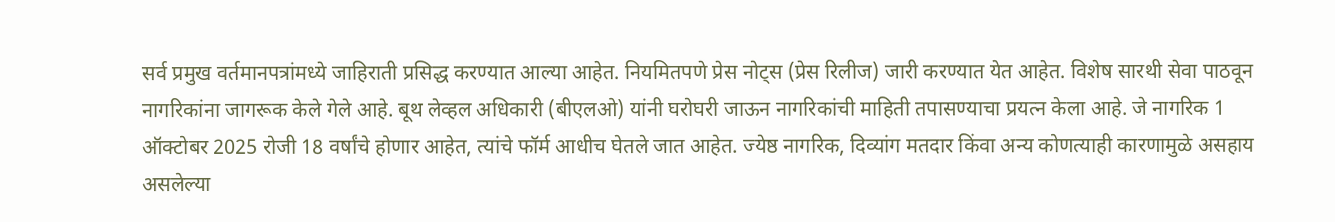सर्व प्रमुख वर्तमानपत्रांमध्ये जाहिराती प्रसिद्ध करण्यात आल्या आहेत. नियमितपणे प्रेस नोट्स (प्रेस रिलीज) जारी करण्यात येत आहेत. विशेष सारथी सेवा पाठवून नागरिकांना जागरूक केले गेले आहे. बूथ लेव्हल अधिकारी (बीएलओ) यांनी घरोघरी जाऊन नागरिकांची माहिती तपासण्याचा प्रयत्न केला आहे. जे नागरिक 1 ऑक्टोबर 2025 रोजी 18 वर्षांचे होणार आहेत, त्यांचे फॉर्म आधीच घेतले जात आहेत. ज्येष्ठ नागरिक, दिव्यांग मतदार किंवा अन्य कोणत्याही कारणामुळे असहाय असलेल्या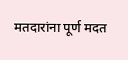मतदारांना पूर्ण मदत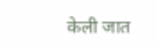केली जात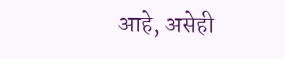आहे, असेही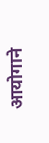आयोगाने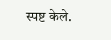स्पष्ट केले.